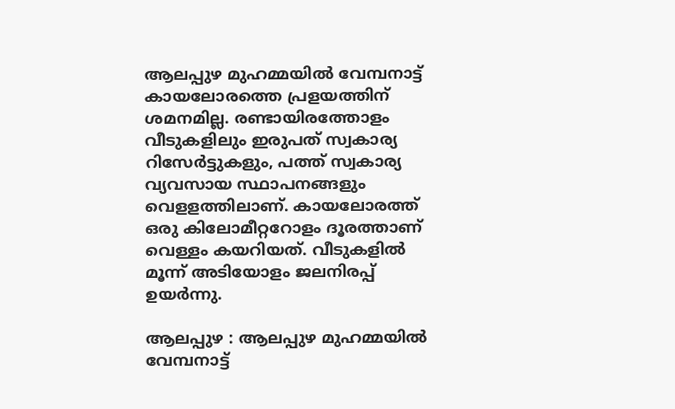ആലപ്പുഴ മുഹമ്മയിൽ വേമ്പനാട്ട് കായലോരത്തെ പ്രളയത്തിന് ശമനമില്ല. രണ്ടായിരത്തോളം വീടുകളിലും ഇരുപത് സ്വകാര്യ റിസേർട്ടുകളും, പത്ത് സ്വകാര്യ വ്യവസായ സ്ഥാപനങ്ങളും വെളളത്തിലാണ്. കായലോരത്ത് ഒരു കിലോമീറ്ററോളം ദൂരത്താണ് വെള്ളം കയറിയത്. വീടുകളിൽ മൂന്ന് അടിയോളം ജലനിരപ്പ് ഉയർന്നു.

ആലപ്പുഴ : ആലപ്പുഴ മുഹമ്മയിൽ വേമ്പനാട്ട്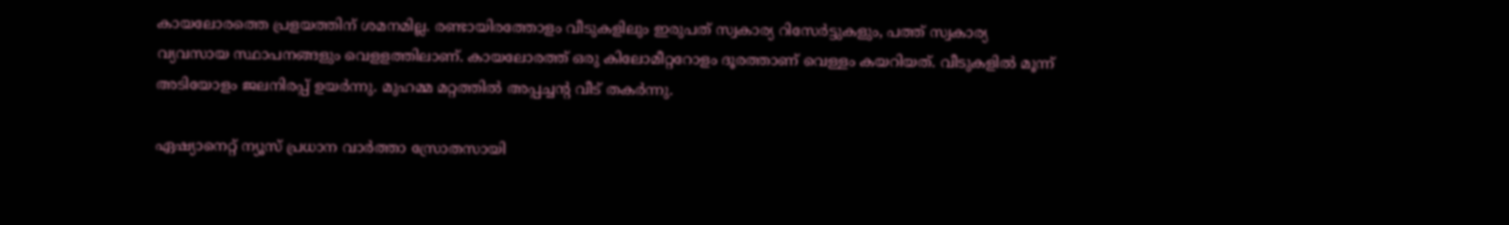കായലോരത്തെ പ്രളയത്തിന് ശമനമില്ല. രണ്ടായിരത്തോളം വീടുകളിലും ഇരുപത് സ്വകാര്യ റിസേർട്ടുകളും, പത്ത് സ്വകാര്യ വ്യവസായ സ്ഥാപനങ്ങളും വെളളത്തിലാണ്. കായലോരത്ത് ഒരു കിലോമീറ്ററോളം ദൂരത്താണ് വെള്ളം കയറിയത്. വീടുകളിൽ മൂന്ന് അടിയോളം ജലനിരപ്പ് ഉയർന്നു. മുഹമ്മ മറ്റത്തിൽ അപ്പച്ചന്റ വീട് തകർന്നു.

ഏഷ്യാനെറ്റ് ന്യൂസ് പ്രധാന വാർത്താ സ്രോതസായി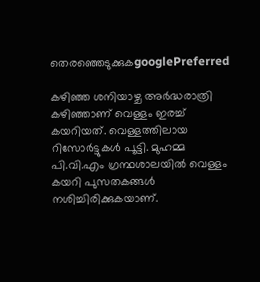തെരഞ്ഞെടുക്കുകgooglePreferred

കഴിഞ്ഞ ശനിയാഴ്ച അർദ്ധരാത്രി കഴിഞ്ഞാണ് വെള്ളം ഇരച്ച് കയറിയത്. വെള്ളത്തിലായ റിസോർട്ടുകൾ പൂട്ടി. മുഹമ്മ പി.വി.എം ഗ്രന്ഥശാലയിൽ വെള്ളം കയറി പുസതകങ്ങൾ നശിച്ചിരിക്കുകയാണ്.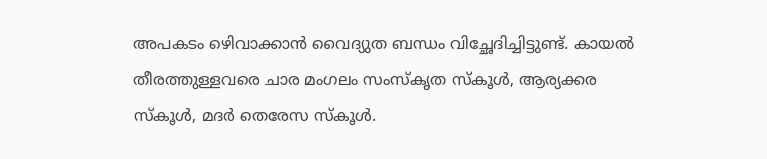അപകടം ഴെിവാക്കാൻ വൈദ്യുത ബന്ധം വിച്ഛേദിച്ചിട്ടുണ്ട്. കായൽ തീരത്തുള്ളവരെ ചാര മംഗലം സംസ്കൃത സ്കൂൾ, ആര്യക്കര സ്കൂൾ, മദർ തെരേസ സ്കൂൾ.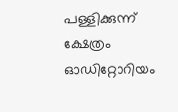പള്ളിക്കുന്ന് ക്ഷേത്രം ഓഡിറ്റോറിയം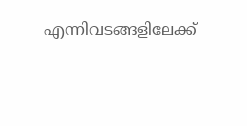എന്നിവടങ്ങളിലേക്ക്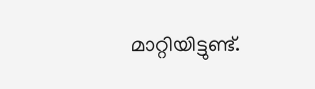മാറ്റിയിട്ടുണ്ട്.